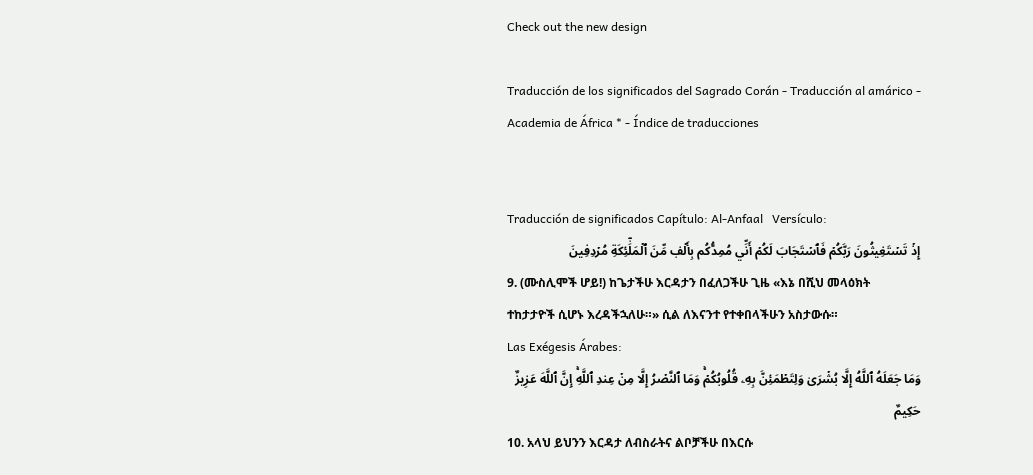Check out the new design

Traducción de los significados del Sagrado Corán - Traducción al amárico - Academia de África * - Índice de traducciones


Traducción de significados Capítulo: Al-Anfaal   Versículo:
إِذۡ تَسۡتَغِيثُونَ رَبَّكُمۡ فَٱسۡتَجَابَ لَكُمۡ أَنِّي مُمِدُّكُم بِأَلۡفٖ مِّنَ ٱلۡمَلَٰٓئِكَةِ مُرۡدِفِينَ
9. (ሙስሊሞች ሆይ!) ከጌታችሁ እርዳታን በፈለጋችሁ ጊዜ «እኔ በሺህ መላዕክት ተከታታዮች ሲሆኑ እረዳችኋለሁ።» ሲል ለእናንተ የተቀበላችሁን አስታውሱ።
Las Exégesis Árabes:
وَمَا جَعَلَهُ ٱللَّهُ إِلَّا بُشۡرَىٰ وَلِتَطۡمَئِنَّ بِهِۦ قُلُوبُكُمۡۚ وَمَا ٱلنَّصۡرُ إِلَّا مِنۡ عِندِ ٱللَّهِۚ إِنَّ ٱللَّهَ عَزِيزٌ حَكِيمٌ
10. አላህ ይህንን እርዳታ ለብስራትና ልቦቻችሁ በእርሱ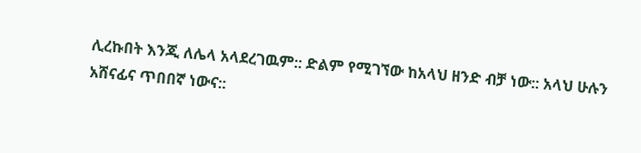ሊረኩበት እንጂ ለሌላ አላደረገዉም:: ድልም የሚገኘው ከአላህ ዘንድ ብቻ ነው:: አላህ ሁሉን አሸናፊና ጥበበኛ ነውና::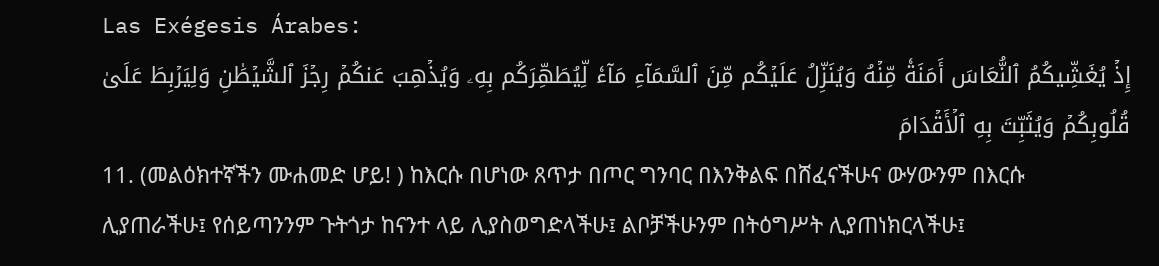Las Exégesis Árabes:
إِذۡ يُغَشِّيكُمُ ٱلنُّعَاسَ أَمَنَةٗ مِّنۡهُ وَيُنَزِّلُ عَلَيۡكُم مِّنَ ٱلسَّمَآءِ مَآءٗ لِّيُطَهِّرَكُم بِهِۦ وَيُذۡهِبَ عَنكُمۡ رِجۡزَ ٱلشَّيۡطَٰنِ وَلِيَرۡبِطَ عَلَىٰ قُلُوبِكُمۡ وَيُثَبِّتَ بِهِ ٱلۡأَقۡدَامَ
11. (መልዕክተኛችን ሙሐመድ ሆይ! ) ከእርሱ በሆነው ጸጥታ በጦር ግንባር በእንቅልፍ በሸፈናችሁና ውሃውንም በእርሱ ሊያጠራችሁ፤ የሰይጣንንም ጉትጎታ ከናንተ ላይ ሊያስወግድላችሁ፤ ልቦቻችሁንም በትዕግሥት ሊያጠነክርላችሁ፤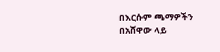በእርሱም ጫማዎችን በአሸዋው ላይ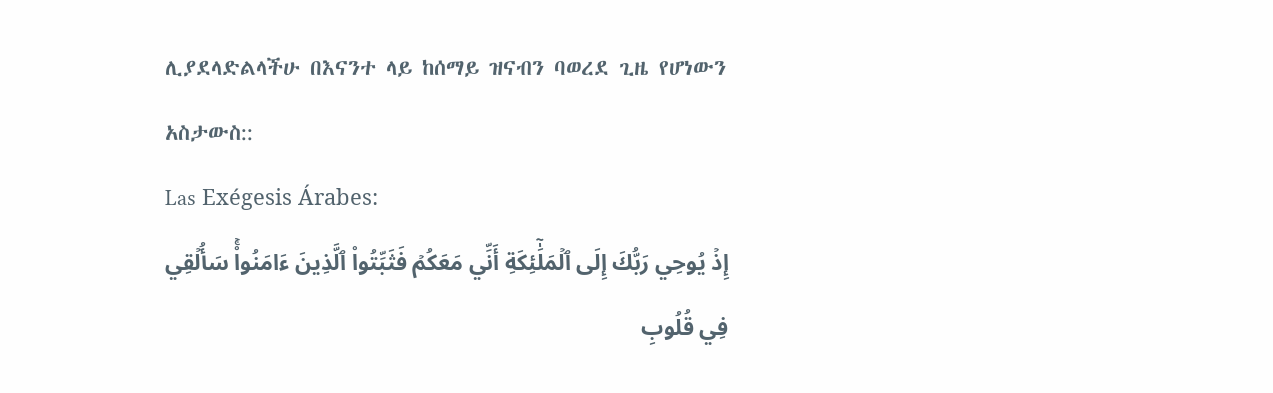ሊያደላድልላችሁ በእናንተ ላይ ከሰማይ ዝናብን ባወረደ ጊዜ የሆነውን አስታውስ::
Las Exégesis Árabes:
إِذۡ يُوحِي رَبُّكَ إِلَى ٱلۡمَلَٰٓئِكَةِ أَنِّي مَعَكُمۡ فَثَبِّتُواْ ٱلَّذِينَ ءَامَنُواْۚ سَأُلۡقِي فِي قُلُوبِ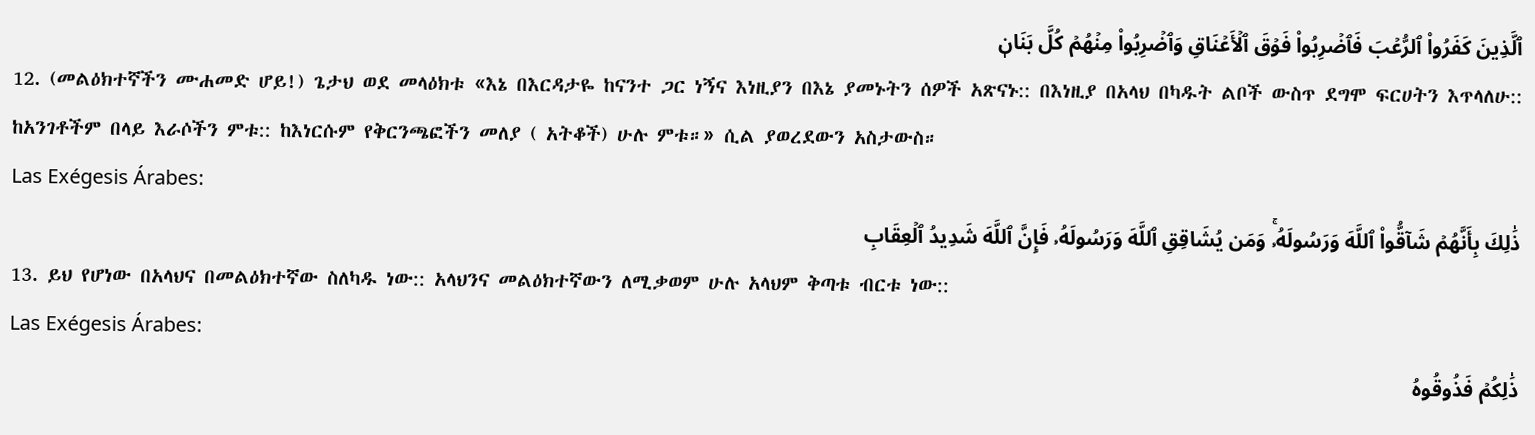ٱلَّذِينَ كَفَرُواْ ٱلرُّعۡبَ فَٱضۡرِبُواْ فَوۡقَ ٱلۡأَعۡنَاقِ وَٱضۡرِبُواْ مِنۡهُمۡ كُلَّ بَنَانٖ
12. (መልዕክተኛችን ሙሐመድ ሆይ!) ጌታህ ወደ መላዕክቱ «እኔ በእርዳታዬ ከናንተ ጋር ነኝና እነዚያን በእኔ ያመኑትን ሰዎች አጽናኑ:: በእነዚያ በአላህ በካዱት ልቦች ውስጥ ደግሞ ፍርሀትን እጥላለሁ:: ከአንገቶችም በላይ እራሶችን ምቱ:: ከእነርሱም የቅርንጫፎችን መለያ ( አትቆች) ሁሉ ምቱ።» ሲል ያወረደውን አስታውስ።
Las Exégesis Árabes:
ذَٰلِكَ بِأَنَّهُمۡ شَآقُّواْ ٱللَّهَ وَرَسُولَهُۥۚ وَمَن يُشَاقِقِ ٱللَّهَ وَرَسُولَهُۥ فَإِنَّ ٱللَّهَ شَدِيدُ ٱلۡعِقَابِ
13. ይህ የሆነው በአላህና በመልዕክተኛው ስለካዱ ነው:: አላህንና መልዕክተኛውን ለሚቃወም ሁሉ አላህም ቅጣቱ ብርቱ ነው::
Las Exégesis Árabes:
ذَٰلِكُمۡ فَذُوقُوهُ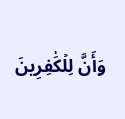وَأَنَّ لِلۡكَٰفِرِينَ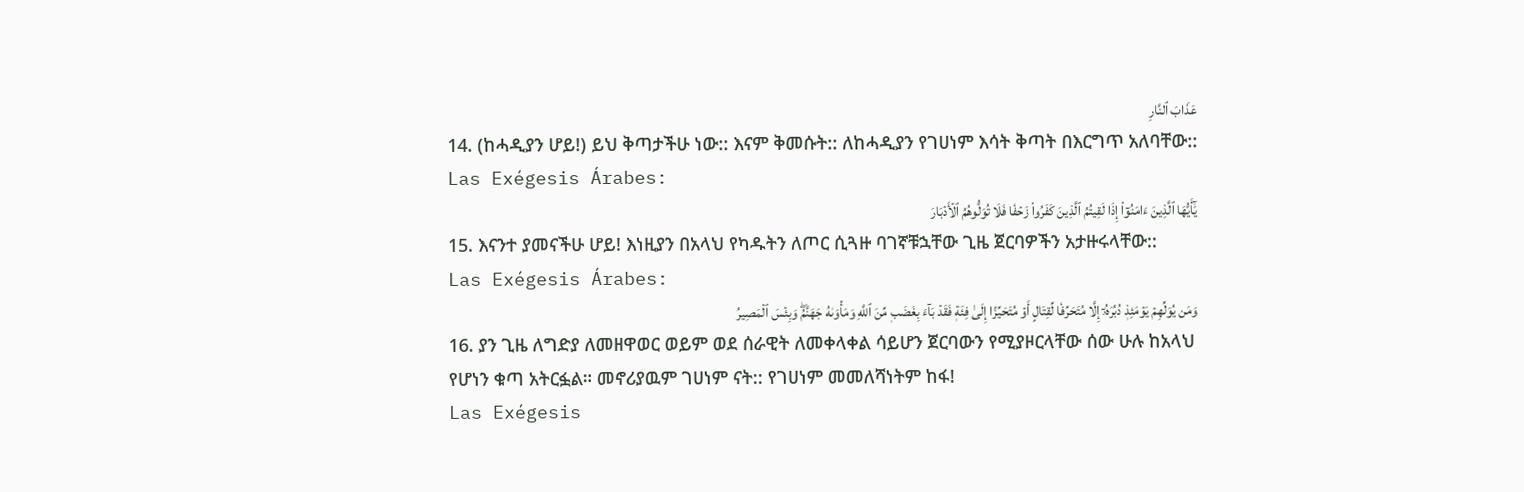عَذَابَ ٱلنَّارِ
14. (ከሓዲያን ሆይ!) ይህ ቅጣታችሁ ነው:: እናም ቅመሱት:: ለከሓዲያን የገሀነም እሳት ቅጣት በእርግጥ አለባቸው::
Las Exégesis Árabes:
يَٰٓأَيُّهَا ٱلَّذِينَ ءَامَنُوٓاْ إِذَا لَقِيتُمُ ٱلَّذِينَ كَفَرُواْ زَحۡفٗا فَلَا تُوَلُّوهُمُ ٱلۡأَدۡبَارَ
15. እናንተ ያመናችሁ ሆይ! እነዚያን በአላህ የካዱትን ለጦር ሲጓዙ ባገኛቹኋቸው ጊዜ ጀርባዎችን አታዙሩላቸው::
Las Exégesis Árabes:
وَمَن يُوَلِّهِمۡ يَوۡمَئِذٖ دُبُرَهُۥٓ إِلَّا مُتَحَرِّفٗا لِّقِتَالٍ أَوۡ مُتَحَيِّزًا إِلَىٰ فِئَةٖ فَقَدۡ بَآءَ بِغَضَبٖ مِّنَ ٱللَّهِ وَمَأۡوَىٰهُ جَهَنَّمُۖ وَبِئۡسَ ٱلۡمَصِيرُ
16. ያን ጊዜ ለግድያ ለመዘዋወር ወይም ወደ ሰራዊት ለመቀላቀል ሳይሆን ጀርባውን የሚያዞርላቸው ሰው ሁሉ ከአላህ የሆነን ቁጣ አትርፏል። መኖሪያዉም ገሀነም ናት:: የገሀነም መመለሻነትም ከፋ!
Las Exégesis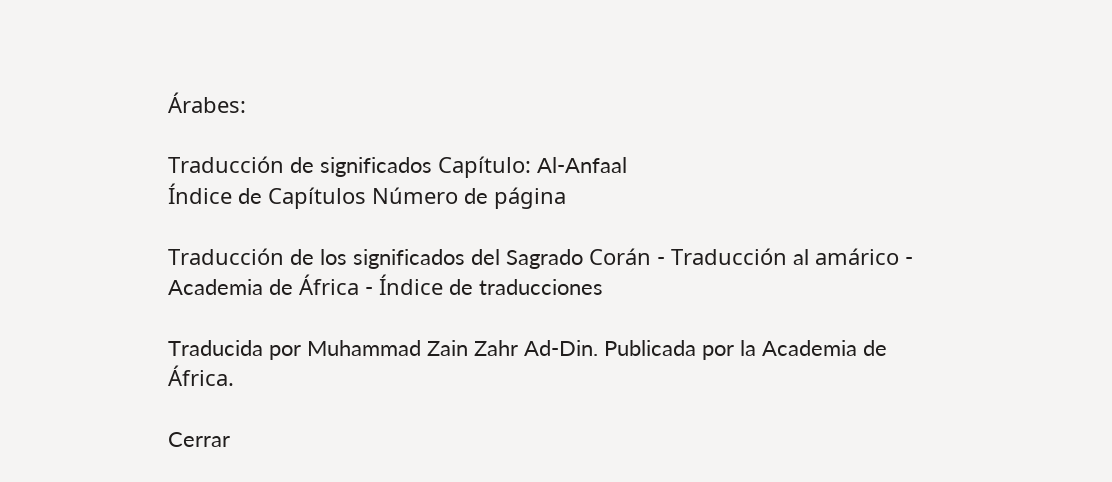Árabes:

Traducción de significados Capítulo: Al-Anfaal
Índice de Capítulos Número de página

Traducción de los significados del Sagrado Corán - Traducción al amárico - Academia de África - Índice de traducciones

Traducida por Muhammad Zain Zahr Ad-Din. Publicada por la Academia de África.

Cerrar